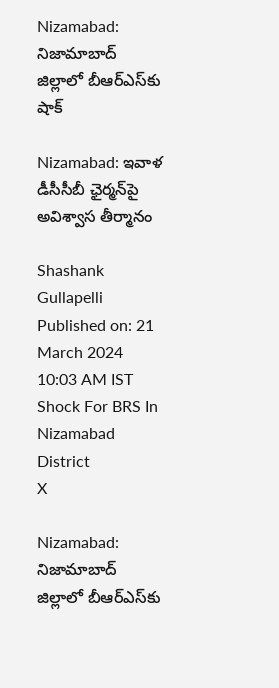Nizamabad: నిజామాబాద్ జిల్లాలో బీఆర్ఎస్‌కు షాక్

Nizamabad: ఇవాళ డీసీసీబీ ఛైర్మన్‌పై అవిశ్వాస తీర్మానం

Shashank Gullapelli
Published on: 21 March 2024 10:03 AM IST
Shock For BRS In Nizamabad District
X

Nizamabad: నిజామాబాద్ జిల్లాలో బీఆర్ఎస్‌కు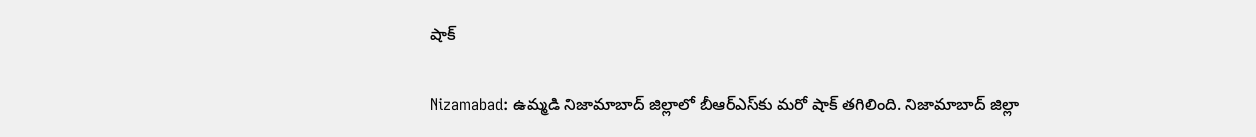షాక్

Nizamabad: ఉమ్మడి నిజామాబాద్ జిల్లాలో బీఆర్ఎస్‌కు మరో షాక్ తగిలింది. నిజామాబాద్ జిల్లా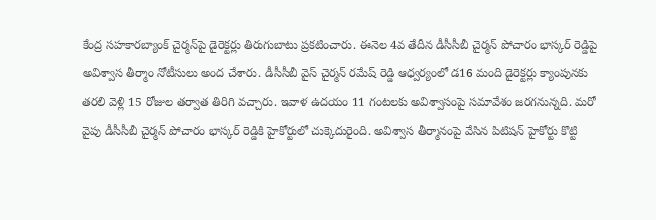కేంద్ర సహకారబ్యాంక్ చైర్మన్‌పై డైరెక్టర్లు తిరుగుబాటు ప్రకటించారు. ఈనెల 4వ తేదీన డీసీసీబీ చైర్మన్ పోచారం భాస్కర్ రెడ్డిపై అవిశ్వాస తీర్మాం నోటీసులు అంద చేశారు. డీసీసీబీ వైస్ చైర్మన్ రమేష్ రెడ్డి ఆధ్వర్యంలో డ16 మంది డైరెక్టర్లు క్యాంపునకు తరలి వెళ్లి 15 రోజుల తర్వాత తిరిగి వచ్చారు. ఇవాళ ఉదయం 11 గంటలకు అవిశ్వాసంపై సమావేశం జరగనున్నది. మరో వైపు డీసీసీబీ చైర్మన్ పోచారం భాస్కర్ రెడ్డికి హైకోర్టులో చుక్కెదురైంది. అవిశ్వాస తీర్మానంపై వేసిన పిటిషన్ హైకోర్టు కొట్టి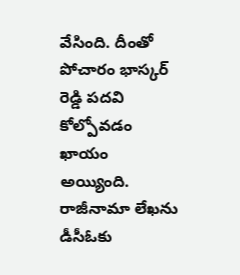వేసింది. దీంతో పోచారం భాస్కర్ రెడ్డి పదవి కోల్పోవడం ఖాయం అయ్యింది. రాజీనామా లేఖను డీసీఓకు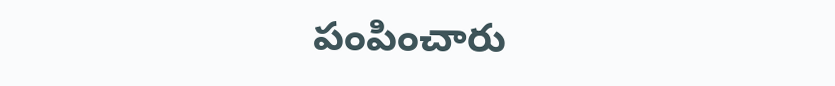పంపించారు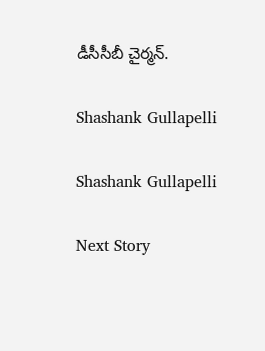డీసీసీబీ చైర్మన్.

Shashank Gullapelli

Shashank Gullapelli

Next Story